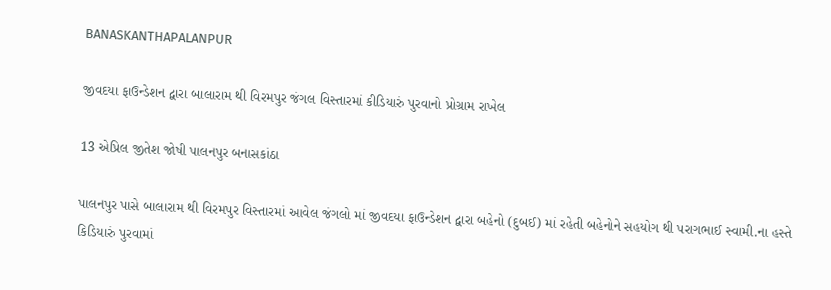BANASKANTHAPALANPUR

જીવદયા ફાઉન્ડેશન દ્વારા બાલારામ થી વિરમપુર જંગલ વિસ્તારમાં કીડિયારું પુરવાનો પ્રોગ્રામ રાખેલ

13 એપ્રિલ જીતેશ જોષી પાલનપુર બનાસકાંઠા

પાલનપુર પાસે બાલારામ થી વિરમપુર વિસ્તારમાં આવેલ જંગલો માં જીવદયા ફાઉન્ડેશન દ્વારા બહેનો (દુબઈ) માં રહેતી બહેનોને સહયોગ થી પરાગભાઈ સ્વામી.ના હસ્તે કિડિયારું પુરવામાં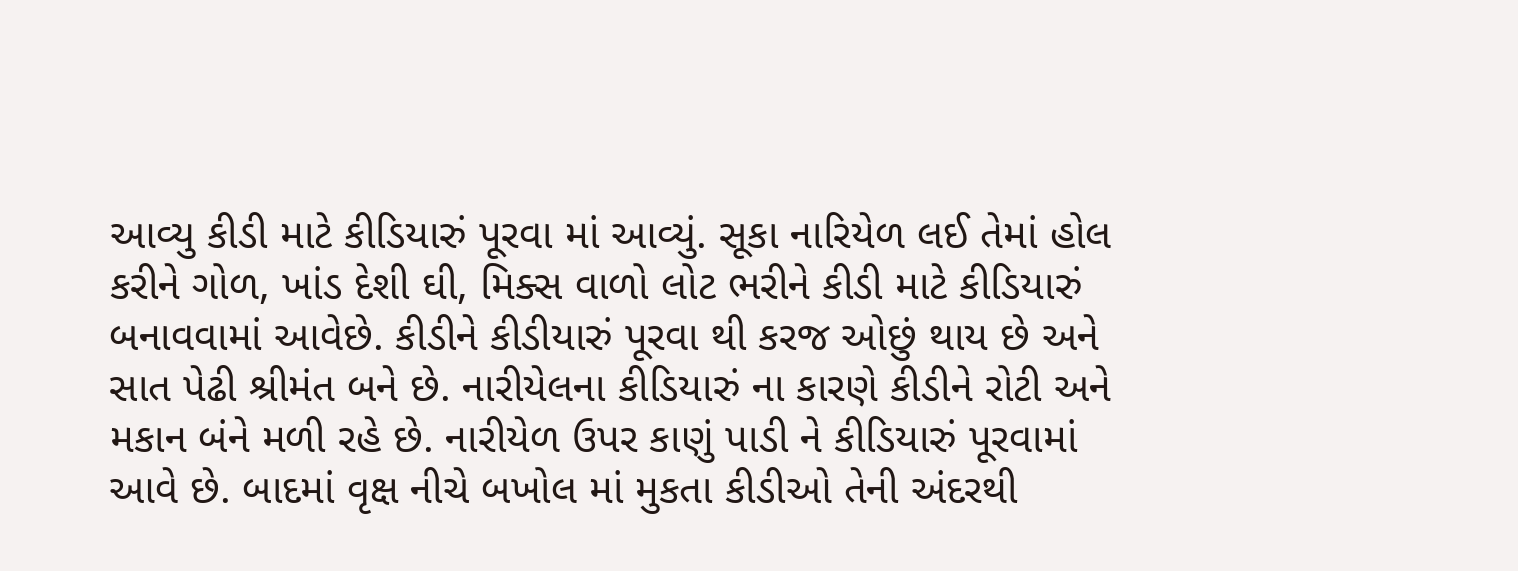આવ્યુ કીડી માટે કીડિયારું પૂરવા માં આવ્યું. સૂકા નારિયેળ લઈ તેમાં હોલ કરીને ગોળ, ખાંડ દેશી ઘી, મિક્સ વાળો લોટ ભરીને કીડી માટે કીડિયારું બનાવવામાં આવેછે. કીડીને કીડીયારું પૂરવા થી કરજ ઓછું થાય છે અને સાત પેઢી શ્રીમંત બને છે. નારીયેલના કીડિયારું ના કારણે કીડીને રોટી અને મકાન બંને મળી રહે છે. નારીયેળ ઉપર કાણું પાડી ને કીડિયારું પૂરવામાં આવે છે. બાદમાં વૃક્ષ નીચે બખોલ માં મુકતા કીડીઓ તેની અંદરથી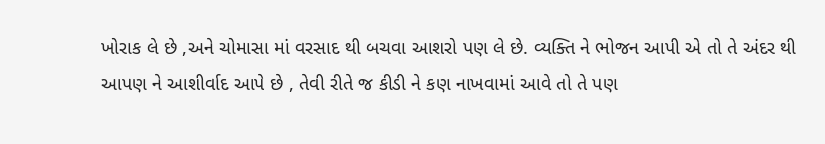ખોરાક લે છે ,અને ચોમાસા માં વરસાદ થી બચવા આશરો પણ લે છે. વ્યક્તિ ને ભોજન આપી એ તો તે અંદર થી આપણ ને આશીર્વાદ આપે છે , તેવી રીતે જ કીડી ને કણ નાખવામાં આવે તો તે પણ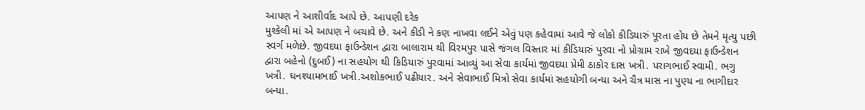આપણ ને આશીર્વાદ આપે છે. આપણી દરેક
મુશ્કેલી માં એ આપણ ને બચાવે છે. અને કીડી ને કણ નાખવા લઈને એવું પણ કહેવામાં આવે જે લોકો કીડિયારું પૂરતા હોય છે તેમને મૃત્યુ પછી સ્વર્ગ મળેછે. જીવદયા ફાઉન્ડેશન દ્વારા બાલારામ થી વિરમપુર પાસે જંગલ વિસ્તાર માં કીડિયારું પુરવા નો પ્રોગ્રામ રાખે જીવદયા ફાઉન્ડેશન દ્વારા બહેનો (દુબઈ) ના સહયોગ થી કિડિયારું પુરવામાં આવ્યું આ સેવા કાર્યમાં જીવદયા પ્રેમી ઠાકોર દાસ ખત્રી. પરાગભાઈ સ્વામી. ભગુ ખત્રી. ઘનશ્યામભાઈ ખત્રી.અશોકભાઈ પઢીયાર. અને સેવાભાઈ મિત્રો સેવા કાર્યમાં સહયોગી બન્યા અને ચૈત્ર માસ ના પુણ્ય ના ભાગીદાર બન્યા.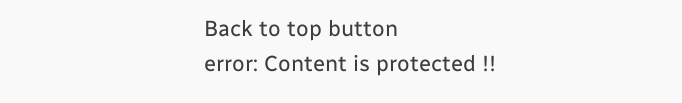Back to top button
error: Content is protected !!